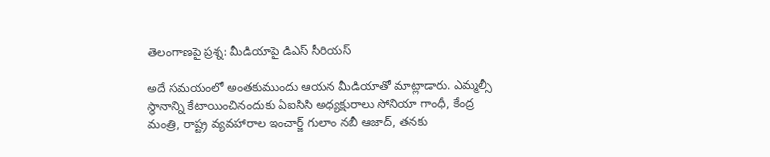తెలంగాణపై ప్రశ్న: మీడియాపై డిఎస్ సీరియస్

అదే సమయంలో అంతకుముందు ఆయన మీడియాతో మాట్లాడారు. ఎమ్మల్సీ స్థానాన్ని కేటాయించినందుకు ఏఐసిసి అధ్యక్షురాలు సోనియా గాంధీ, కేంద్ర మంత్రి, రాష్ట్ర వ్యవహారాల ఇంచార్జ్ గులాం నబీ ఆజాద్, తనకు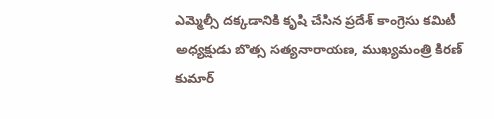ఎమ్మెల్సీ దక్కడానికి కృషి చేసిన ప్రదేశ్ కాంగ్రెసు కమిటీ అధ్యక్షుడు బొత్స సత్యనారాయణ, ముఖ్యమంత్రి కిరణ్ కుమార్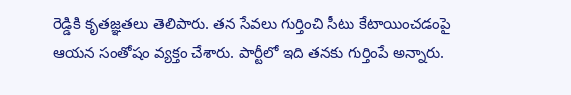రెడ్డికి కృతజ్ఞతలు తెలిపారు. తన సేవలు గుర్తించి సీటు కేటాయించడంపై ఆయన సంతోషం వ్యక్తం చేశారు. పార్టీలో ఇది తనకు గుర్తింపే అన్నారు.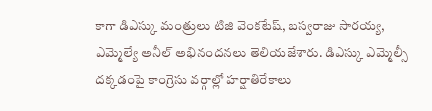కాగా డిఎస్కు మంత్రులు టిజి వెంకటేష్, బస్వరాజు సారయ్య, ఎమ్మెల్యే అనీల్ అభినందనలు తెలియజేశారు. డిఎస్కు ఎమ్మెల్సీ దక్కడంపై కాంగ్రెసు వర్గాల్లో హర్షాతిరేకాలు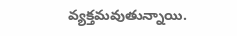వ్యక్తమవుతున్నాయి.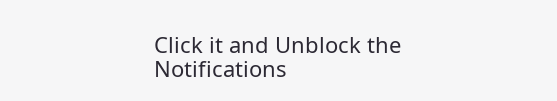Click it and Unblock the Notifications